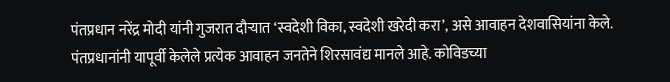पंतप्रधान नरेंद्र मोदी यांनी गुजरात दौऱ्यात ‘स्वदेशी विका, स्वदेशी खरेदी करा’, असे आवाहन देशवासियांना केले. पंतप्रधानांनी यापूर्वी केलेले प्रत्येक आवाहन जनतेने शिरसावंद्य मानले आहे. कोविडच्या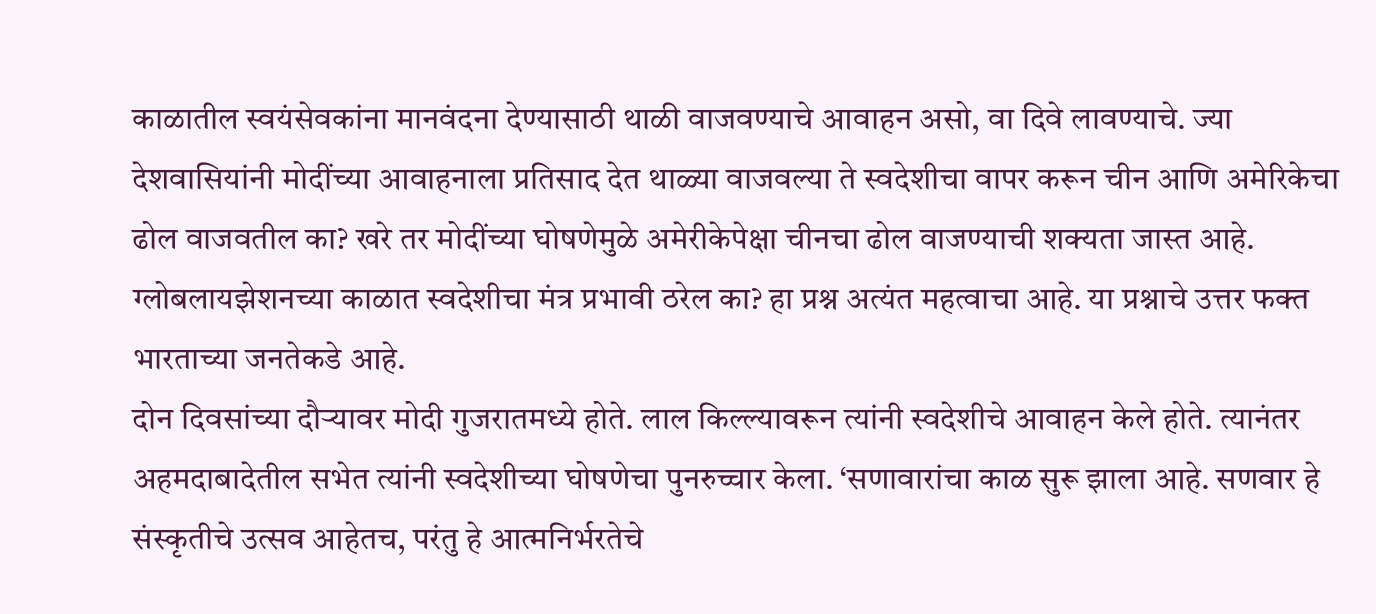काळातील स्वयंसेवकांना मानवंदना देण्यासाठी थाळी वाजवण्याचे आवाहन असो, वा दिवे लावण्याचे. ज्या देशवासियांनी मोदींच्या आवाहनाला प्रतिसाद देत थाळ्या वाजवल्या ते स्वदेशीचा वापर करून चीन आणि अमेरिकेचा ढोल वाजवतील का? खरे तर मोदींच्या घोषणेमुळे अमेरीकेपेक्षा चीनचा ढोल वाजण्याची शक्यता जास्त आहे. ग्लोबलायझेशनच्या काळात स्वदेशीचा मंत्र प्रभावी ठरेल का? हा प्रश्न अत्यंत महत्वाचा आहे. या प्रश्नाचे उत्तर फक्त भारताच्या जनतेकडे आहे.
दोन दिवसांच्या दौऱ्यावर मोदी गुजरातमध्ये होते. लाल किल्ल्यावरून त्यांनी स्वदेशीचे आवाहन केले होते. त्यानंतर अहमदाबादेतील सभेत त्यांनी स्वदेशीच्या घोषणेचा पुनरुच्चार केला. ‘सणावारांचा काळ सुरू झाला आहे. सणवार हे संस्कृतीचे उत्सव आहेतच, परंतु हे आत्मनिर्भरतेचे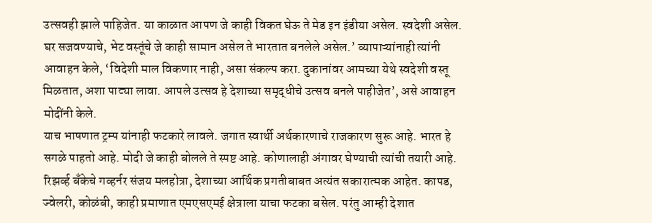उत्सवही झाले पाहिजेत. या काळात आपण जे काही विकत घेऊ ते मेड इन इंडीया असेल. स्वदेशी असेल. घर सजवण्याचे, भेट वस्तूंचे जे काही सामान असेल ते भारतात बनलेले असेल.’ व्यापाऱ्यांनाही त्यांनी आवाहन केले, ‘विदेशी माल विकणार नाही, असा संकल्प करा. दुकानांवर आमच्या येथे स्वदेशी वस्तू मिळतात, अशा पाट्या लावा. आपले उत्सव हे देशाच्या समृद्धीचे उत्सव बनले पाहीजेत’, असे आवाहन मोदींनी केले.
याच भाषणात ट्रम्प यांनाही फटकारे लावले. जगात स्वार्थी अर्थकारणाचे राजकारण सुरू आहे. भारत हे सगळे पाहतो आहे. मोदी जे काही बोलले ते स्पष्ट आहे. कोणालाही अंगावर घेण्याची त्यांची तयारी आहे.
रिझर्व्ह बँकेचे गव्हर्नर संजय मलहोत्रा, देशाच्या आर्थिक प्रगतीबाबत अत्यंत सकारात्मक आहेत. कापड, ज्वेलरी, कोळंबी, काही प्रमाणात एमएसएमई क्षेत्राला याचा फटका बसेल. परंतु आम्ही देशात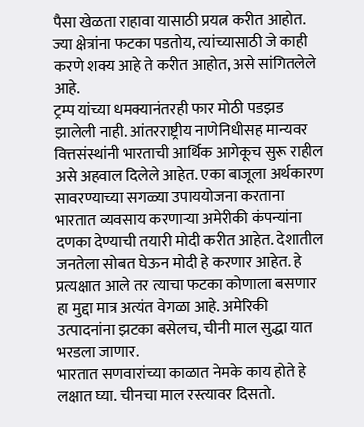पैसा खेळता राहावा यासाठी प्रयत्न करीत आहोत. ज्या क्षेत्रांना फटका पडतोय, त्यांच्यासाठी जे काही करणे शक्य आहे ते करीत आहोत, असे सांगितलेले आहे.
ट्रम्प यांच्या धमक्यानंतरही फार मोठी पडझड झालेली नाही. आंतरराष्ट्रीय नाणेनिधीसह मान्यवर वित्तसंस्थांनी भारताची आर्थिक आगेकूच सुरू राहील असे अहवाल दिलेले आहेत. एका बाजूला अर्थकारण सावरण्याच्या सगळ्या उपाययोजना करताना भारतात व्यवसाय करणाऱ्या अमेरीकी कंपन्यांना दणका देण्याची तयारी मोदी करीत आहेत. देशातील जनतेला सोबत घेऊन मोदी हे करणार आहेत. हे प्रत्यक्षात आले तर त्याचा फटका कोणाला बसणार हा मुद्दा मात्र अत्यंत वेगळा आहे. अमेरिकी उत्पादनांना झटका बसेलच, चीनी माल सुद्धा यात भरडला जाणार.
भारतात सणवारांच्या काळात नेमके काय होते हे लक्षात घ्या. चीनचा माल रस्त्यावर दिसतो.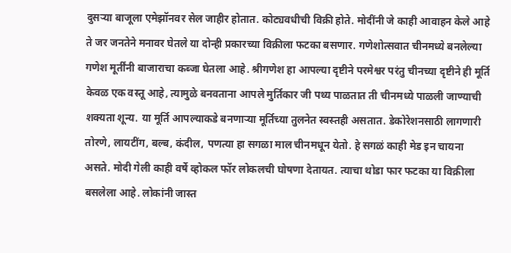दुसऱ्या बाजूला एमेझॉनवर सेल जाहीर होतात. कोट्यवधीची विक्री होते. मोदींनी जे काही आवाहन केले आहे ते जर जनतेने मनावर घेतले या दोन्ही प्रकारच्या विक्रीला फटका बसणार. गणेशोत्सवात चीनमध्ये बनलेल्या गणेश मूर्तींनी बाजाराचा कब्जा घेतला आहे. श्रीगणेश हा आपल्या दृष्टीने परमेश्वर परंतु चीनच्या दृष्टीने ही मूर्ति केवळ एक वस्तू आहे, त्यामुळे बनवताना आपले मुर्तिकार जी पथ्य पाळतात ती चीनमध्ये पाळली जाण्याची शक्यता शून्य. या मूर्ति आपल्याकडे बनणाऱ्या मूर्तिच्या तुलनेत स्वस्तही असतात. डेकोरेशनसाठी लागणारी तोरणे, लायटींग, बल्ब, कंदील, पणत्या हा सगळा माल चीनमधून येतो. हे सगळं काही मेड इन चायना असते. मोदी गेली काही वर्षे व्होकल फॉर लोकलची घोषणा देतायत. त्याचा थोडा फार फटका या विक्रीला बसलेला आहे. लोकांनी जास्त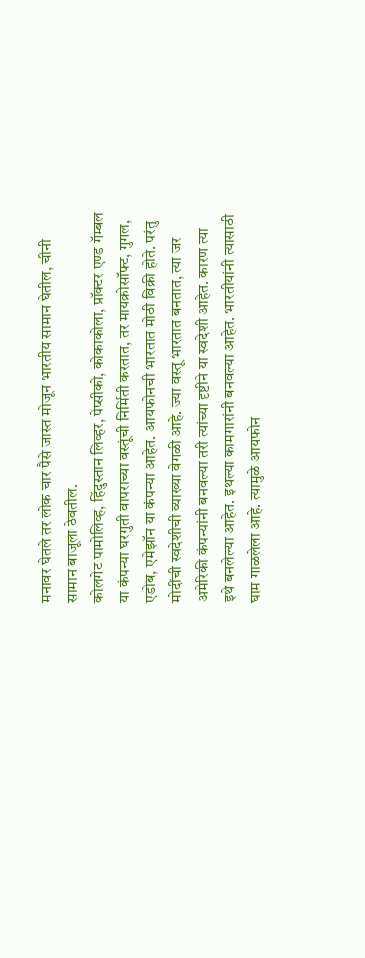मनावर घेतले तर लोक चार पैसे जास्त मोजून भारतीय सामान घेतील, चीनी सामान बाजूला ठेवतील.
कोलगेट पामोलिव्ह, हिंदुस्तान लिव्हर, पेप्सीको, कोकाकोला, प्रॉक्टर एण्ड गॅम्बल या कंपन्या घरगुती वापराच्या वस्तूंची निर्मिती करतात, तर मायक्रोसॉफ्ट, गुगल, एडोब, एमेझॉन या कंपन्या आहेत. आयफोनची भारतात मोठी विक्री होते. परंतु मोदींची स्वदेशीची व्याख्या वेगळी आहे. ज्या वस्तू भारतात बनतात, त्या जर अमेरिकी कंपन्यांनी बनवल्या तरी त्यांच्या दृष्टीने या स्वदेशी आहेत. कारण त्या इथे बनलेल्या आहेत. इथल्या कामगारांनी बनवल्या आहेत. भारतीयांनी त्यासाठी घाम गाळलेला आहे. त्यामुळे आयफोन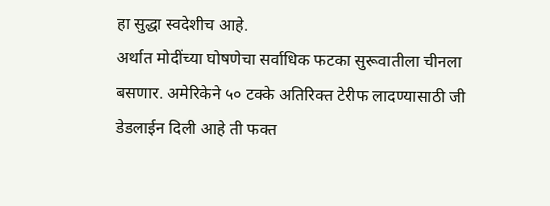हा सुद्धा स्वदेशीच आहे.
अर्थात मोदींच्या घोषणेचा सर्वाधिक फटका सुरूवातीला चीनला बसणार. अमेरिकेने ५० टक्के अतिरिक्त टेरीफ लादण्यासाठी जी डेडलाईन दिली आहे ती फक्त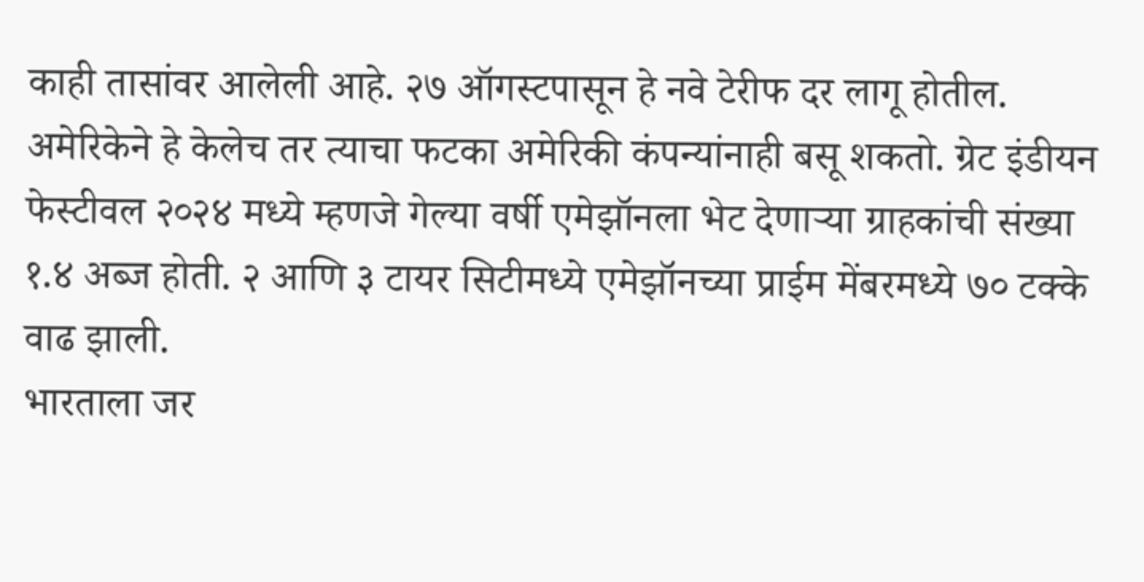काही तासांवर आलेली आहे. २७ ऑगस्टपासून हे नवे टेरीफ दर लागू होतील. अमेरिकेने हे केलेच तर त्याचा फटका अमेरिकी कंपन्यांनाही बसू शकतो. ग्रेट इंडीयन फेस्टीवल २०२४ मध्ये म्हणजे गेल्या वर्षी एमेझॉनला भेट देणाऱ्या ग्राहकांची संख्या १.४ अब्ज होती. २ आणि ३ टायर सिटीमध्ये एमेझॉनच्या प्राईम मेंबरमध्ये ७० टक्के वाढ झाली.
भारताला जर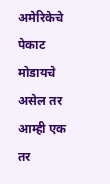अमेरिकेचे पेकाट मोडायचे असेल तर आम्ही एक तर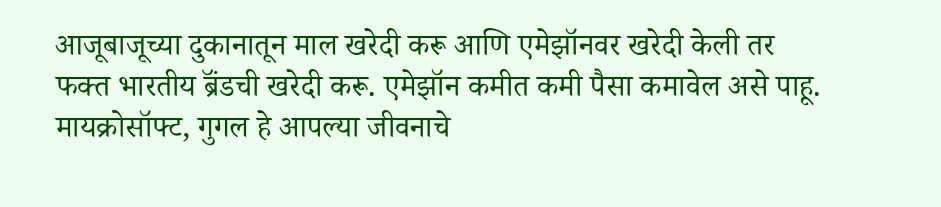आजूबाजूच्या दुकानातून माल खरेदी करू आणि एमेझॉनवर खरेदी केली तर फक्त भारतीय ब्रॅंडची खरेदी करू. एमेझॉन कमीत कमी पैसा कमावेल असे पाहू.
मायक्रोसॉफ्ट, गुगल हे आपल्या जीवनाचे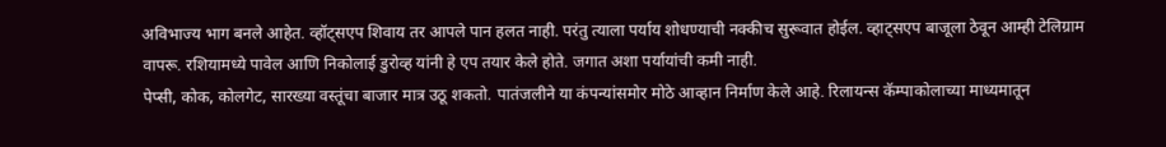अविभाज्य भाग बनले आहेत. व्हॉट्सएप शिवाय तर आपले पान हलत नाही. परंतु त्याला पर्याय शोधण्याची नक्कीच सुरूवात होईल. व्हाट्सएप बाजूला ठेवून आम्ही टेलिग्राम वापरू. रशियामध्ये पावेल आणि निकोलाई डुरोव्ह यांनी हे एप तयार केले होते. जगात अशा पर्यायांची कमी नाही.
पेप्सी, कोक, कोलगेट, सारख्या वस्तूंचा बाजार मात्र उठू शकतो. पातंजलीने या कंपन्यांसमोर मोठे आव्हान निर्माण केले आहे. रिलायन्स कॅम्पाकोलाच्या माध्यमातून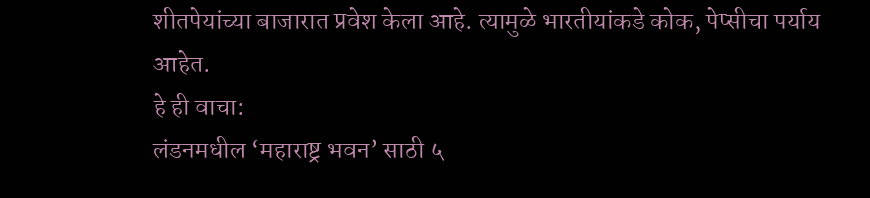शीतपेयांच्या बाजारात प्रवेश केला आहे. त्यामुळे भारतीयांकडे कोक, पेप्सीचा पर्याय आहेत.
हे ही वाचा:
लंडनमधील ‘महाराष्ट्र भवन’ साठी ५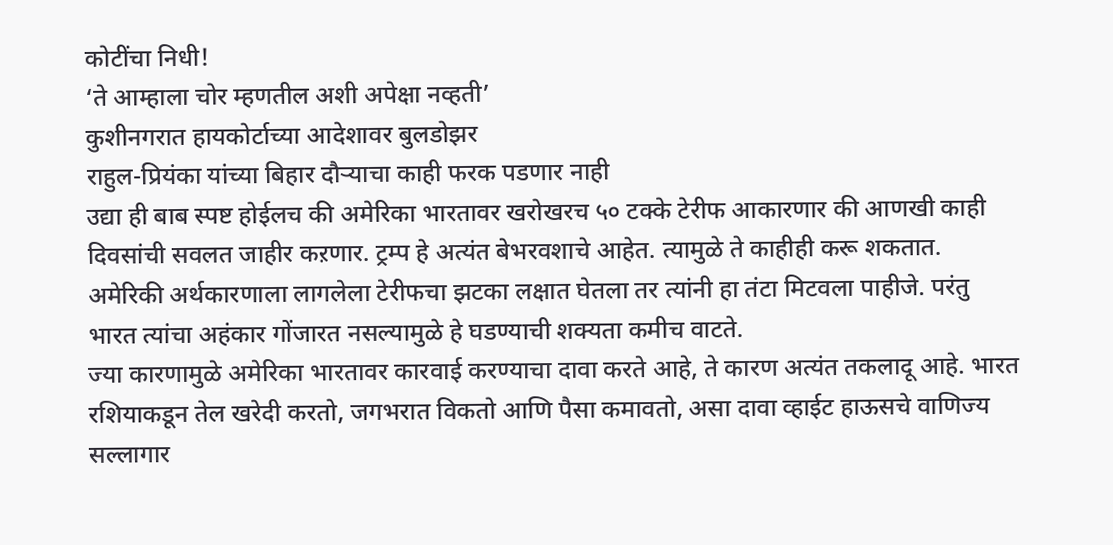कोटींचा निधी!
‘ते आम्हाला चोर म्हणतील अशी अपेक्षा नव्हती’
कुशीनगरात हायकोर्टाच्या आदेशावर बुलडोझर
राहुल-प्रियंका यांच्या बिहार दौऱ्याचा काही फरक पडणार नाही
उद्या ही बाब स्पष्ट होईलच की अमेरिका भारतावर खरोखरच ५० टक्के टेरीफ आकारणार की आणखी काही दिवसांची सवलत जाहीर कऱणार. ट्रम्प हे अत्यंत बेभरवशाचे आहेत. त्यामुळे ते काहीही करू शकतात. अमेरिकी अर्थकारणाला लागलेला टेरीफचा झटका लक्षात घेतला तर त्यांनी हा तंटा मिटवला पाहीजे. परंतु भारत त्यांचा अहंकार गोंजारत नसल्यामुळे हे घडण्याची शक्यता कमीच वाटते.
ज्या कारणामुळे अमेरिका भारतावर कारवाई करण्याचा दावा करते आहे, ते कारण अत्यंत तकलादू आहे. भारत रशियाकडून तेल खरेदी करतो, जगभरात विकतो आणि पैसा कमावतो, असा दावा व्हाईट हाऊसचे वाणिज्य सल्लागार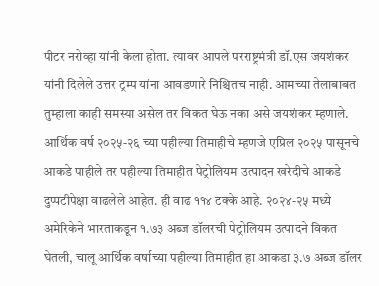पीटर नरोव्हा यांनी केला होता. त्यावर आपले परराष्ट्रमंत्री डॉ.एस जयशंकर यांनी दिलेले उत्तर ट्रम्प यांना आवडणारे निश्चितच नाही. आमच्या तेलाबाबत तुम्हाला काही समस्या असेल तर विकत घेऊ नका असे जयशंकर म्हणाले. आर्थिक वर्ष २०२५-२६ च्या पहील्या तिमाहीचे म्हणजे एप्रिल २०२५ पासूनचे आकडे पाहीले तर पहील्या तिमाहीत पेट्रोलियम उत्पादन खरेदीचे आकडे दुप्पटीपेक्षा वाढलेले आहेत. ही वाढ ११४ टक्के आहे. २०२४-२५ मध्ये अमेरिकेने भारताकडून १.७३ अब्ज डॉलरची पेट्रोलियम उत्पादने विकत घेतली, चालू आर्थिक वर्षाच्या पहील्या तिमाहीत हा आकडा ३.७ अब्ज डॉलर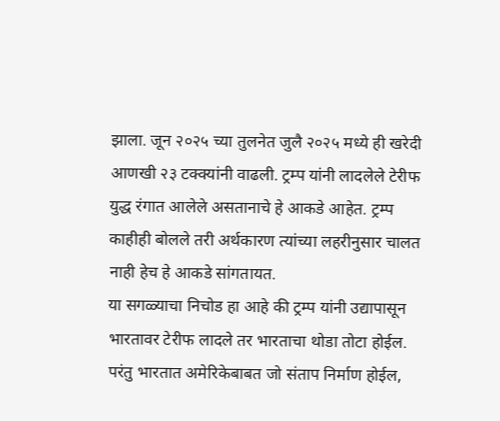झाला. जून २०२५ च्या तुलनेत जुलै २०२५ मध्ये ही खरेदी आणखी २३ टक्क्यांनी वाढली. ट्रम्प यांनी लादलेले टेरीफ युद्ध रंगात आलेले असतानाचे हे आकडे आहेत. ट्रम्प काहीही बोलले तरी अर्थकारण त्यांच्या लहरीनुसार चालत नाही हेच हे आकडे सांगतायत.
या सगळ्याचा निचोड हा आहे की ट्रम्प यांनी उद्यापासून भारतावर टेरीफ लादले तर भारताचा थोडा तोटा होईल. परंतु भारतात अमेरिकेबाबत जो संताप निर्माण होईल,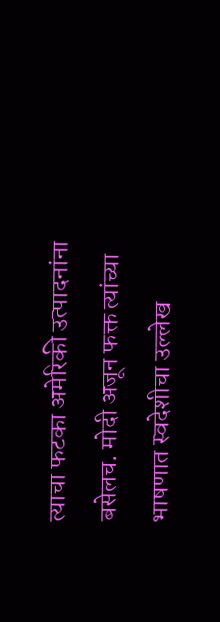त्याचा फटका अमेरिकी उत्पादनांना बसेलच. मोदी अजून फक्त त्यांच्या भाषणात स्वदेशीचा उल्लेख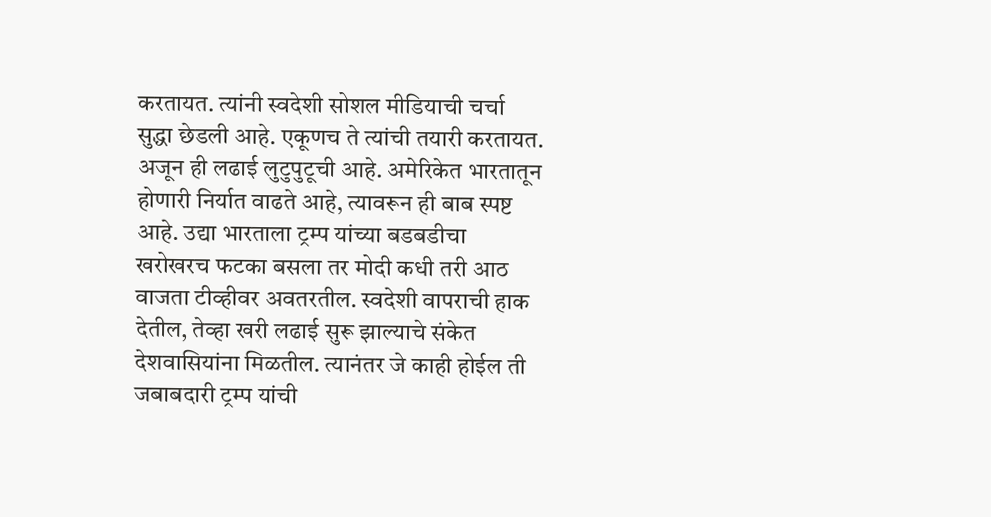करतायत. त्यांनी स्वदेशी सोशल मीडियाची चर्चा सुद्धा छेडली आहे. एकूणच ते त्यांची तयारी करतायत. अजून ही लढाई लुटुपुटूची आहे. अमेरिकेत भारतातून होणारी निर्यात वाढते आहे, त्यावरून ही बाब स्पष्ट आहे. उद्या भारताला ट्रम्प यांच्या बडबडीचा खरोखरच फटका बसला तर मोदी कधी तरी आठ वाजता टीव्हीवर अवतरतील. स्वदेशी वापराची हाक देतील, तेव्हा खरी लढाई सुरू झाल्याचे संकेत देशवासियांना मिळतील. त्यानंतर जे काही होईल ती जबाबदारी ट्रम्प यांची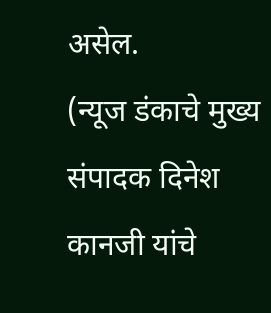असेल.
(न्यूज डंकाचे मुख्य संपादक दिनेश कानजी यांचे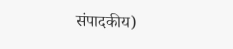संपादकीय)